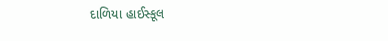દાળિયા હાઈસ્કૂલ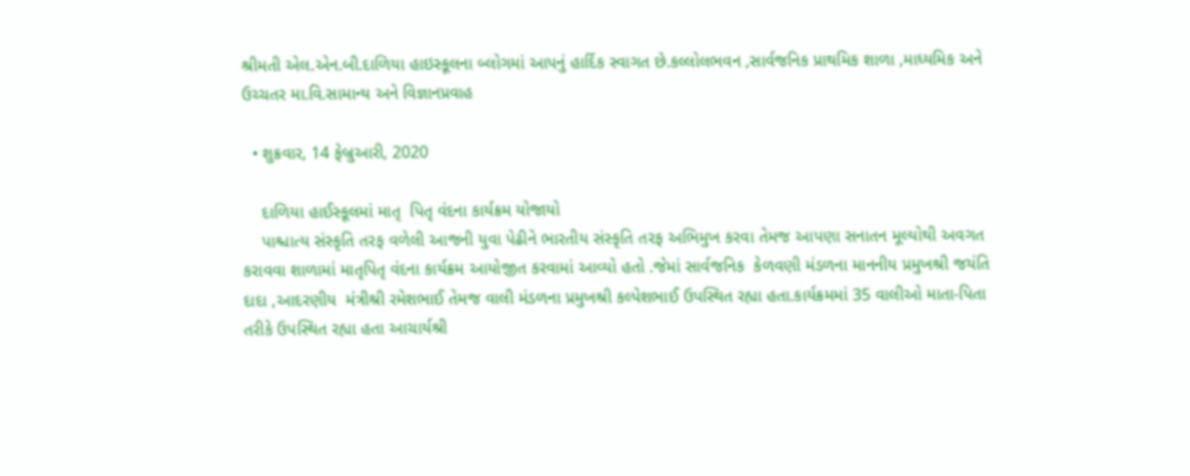શ્રીમતી એલ.એન.બી.દાળિયા હાઇસ્કૂલના બ્લોગમાં આપનું હાર્દિક સ્વાગત છે.કલ્લોલભવન ,સાર્વજનિક પ્રાથમિક શાળા ,માધ્યમિક અને ઉચ્ચતર મા.વિ.સામાન્ય અને વિજ્ઞાનપ્રવાહ

  • શુક્રવાર, 14 ફેબ્રુઆરી, 2020

    દાળિયા હાઈસ્કૂલમાં માતૃ  પિતૃ વંદના કાર્યક્રમ યોજાયો
    પાશ્ચાત્ય સંસ્કૃતિ તરફ વળેલી આજની યુવા પેઢીને ભારતીય સંસ્કૃતિ તરફ અભિમુખ કરવા તેમજ આપણા સનાતન મૂલ્યોથી અવગત કરાવવા શાળામાં માતૃપિતૃ વંદના કાર્યક્રમ આયોજીત કરવામાં આવ્યો હતો .જેમાં સાર્વજનિક  કેળવણી મંડળના માનનીય પ્રમુખશ્રી જયંતિ દાદા ,આદરણીય  મંત્રીશ્રી રમેશભાઈ તેમજ વાલી મંડળના પ્રમુખશ્રી કલ્પેશભાઈ ઉપસ્થિત રહ્યા હતા.કાર્યક્રમમાં 35 વાલીઓ માતા-પિતા તરીકે ઉપસ્થિત રહ્યા હતા આચાર્યશ્રી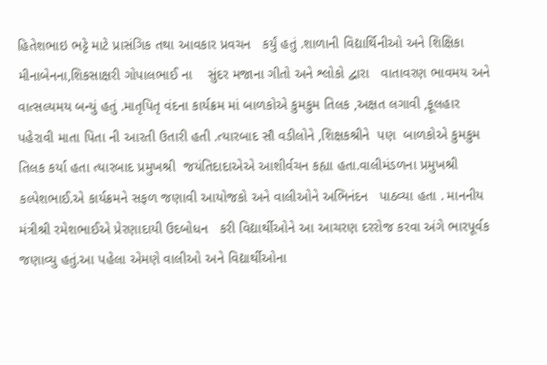હિતેશભાઇ ભટ્ટે માટે પ્રાસંગિક તથા આવકાર પ્રવચન   કર્યું હતું .શાળાની વિદ્યાર્થિનીઓ અને શિક્ષિકા મીનાબેનના,શિકસાક્ષરી ગોપાલભાઈ ના    સુંદર મજાના ગીતો અને શ્લોકો દ્વારા   વાતાવરણ ભાવમય અને વાત્સલ્યમય બન્યું હતું .માતૃપિતૃ વંદના કાર્યક્રમ માં બાળકોએ કુમકુમ તિલક ,અક્ષત લગાવી ,ફૂલહાર પહેરાવી માતા પિતા ની આરતી ઉતારી હતી .ત્યારબાદ સૌ વડીલોને ,શિક્ષકશ્રીને  પણ  બાળકોએ કુમકુમ તિલક કર્યા હતા ત્યારબાદ પ્રમુખશ્રી  જયંતિદાદાએએ આશીર્વચન કહ્યા હતા.વાલીમંડળના પ્રમુખશ્રી   કલ્પેશભાઈ.એ કાર્યક્રમને સફળ જણાવી આયોજકો અને વાલીઓને અભિનંદન   પાઠવ્યા હતા . માનનીય મંત્રીશ્રી રમેશભાઈએ પ્રેરણાદાયી ઉદબોધન   કરી વિદ્યાર્થીઓને આ આચરણ દરરોજ કરવા અંગે ભારપૂર્વક જણાવ્યુ હતું.આ પહેલા એમણે વાલીઓ અને વિદ્યાર્થીઓના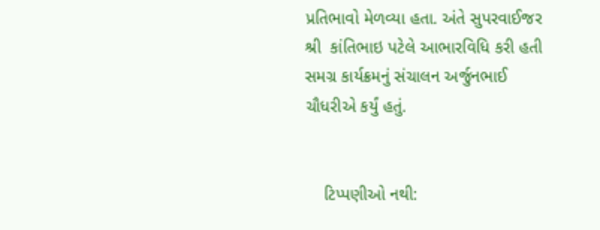પ્રતિભાવો મેળવ્યા હતા. અંતે સુપરવાઈજર શ્રી  કાંતિભાઇ પટેલે આભારવિધિ કરી હતી સમગ્ર કાર્યક્રમનું સંચાલન અર્જુનભાઈ ચૌધરીએ કર્યું હતું.


    ટિપ્પણીઓ નથી: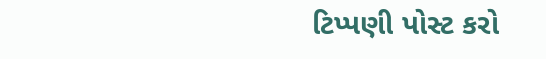ટિપ્પણી પોસ્ટ કરો